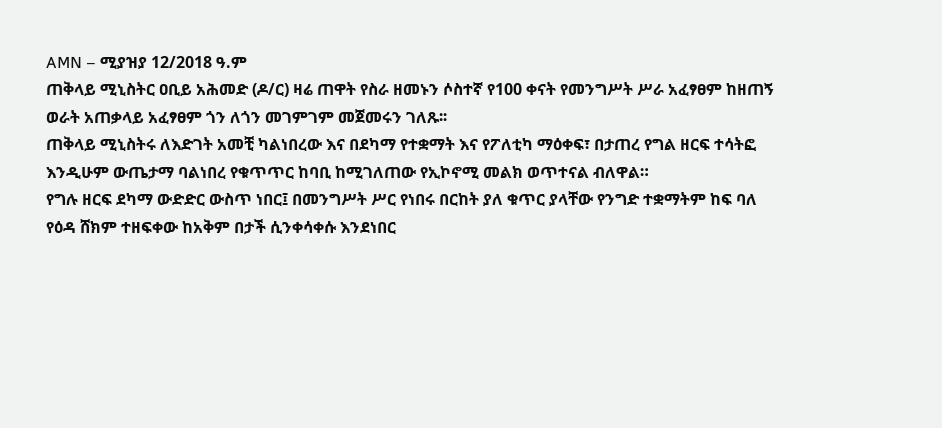AMN – ሚያዝያ 12/2018 ዓ.ም
ጠቅላይ ሚኒስትር ዐቢይ አሕመድ (ዶ/ር) ዛሬ ጠዋት የስራ ዘመኑን ሶስተኛ የ100 ቀናት የመንግሥት ሥራ አፈፃፀም ከዘጠኝ ወራት አጠቃላይ አፈፃፀም ጎን ለጎን መገምገም መጀመሩን ገለጹ፡፡
ጠቅላይ ሚኒስትሩ ለእድገት አመቺ ካልነበረው እና በደካማ የተቋማት እና የፖለቲካ ማዕቀፍ፣ በታጠረ የግል ዘርፍ ተሳትፎ እንዲሁም ውጤታማ ባልነበረ የቁጥጥር ከባቢ ከሚገለጠው የኢኮኖሚ መልክ ወጥተናል ብለዋል።
የግሉ ዘርፍ ደካማ ውድድር ውስጥ ነበር፤ በመንግሥት ሥር የነበሩ በርከት ያለ ቁጥር ያላቸው የንግድ ተቋማትም ከፍ ባለ የዕዳ ሸክም ተዘፍቀው ከአቅም በታች ሲንቀሳቀሱ እንደነበር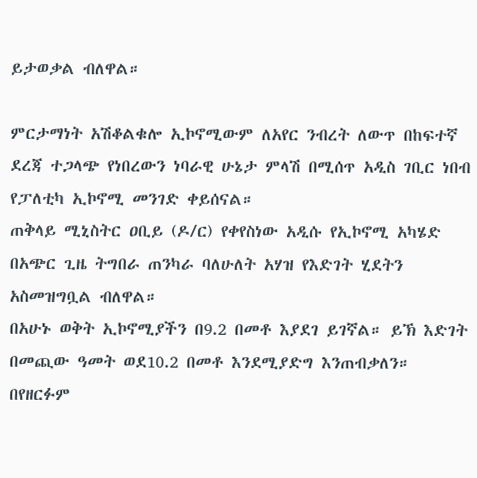ይታወቃል ብለዋል።

ምርታማነት አሽቆልቁሎ ኢኮኖሚውም ለአየር ንብረት ለውጥ በከፍተኛ ደረጃ ተጋላጭ የነበረውን ነባራዊ ሁኔታ ምላሽ በሚሰጥ አዲስ ገቢር ነበብ የፓለቲካ ኢኮኖሚ መንገድ ቀይሰናል።
ጠቅላይ ሚኒስትር ዐቢይ (ዶ/ር) የቀየስነው አዲሱ የኢኮኖሚ አካሄድ በአጭር ጊዜ ትግበራ ጠንካራ ባለሁለት አሃዝ የእድገት ሂደትን አስመዝግቧል ብለዋል።
በአሁኑ ወቅት ኢኮኖሚያችን በ9.2 በመቶ እያደገ ይገኛል። ይኽ እድገት በመጪው ዓመት ወደ10.2 በመቶ እንደሚያድግ እንጠብቃለን። በየዘርፉም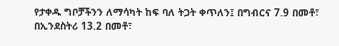የታቀዱ ግቦቻችንን ለማሳካት ከፍ ባለ ትጋት ቀጥለን፤ በግብርና 7.9 በመቶ፣ በኢንደስትሪ 13.2 በመቶ፣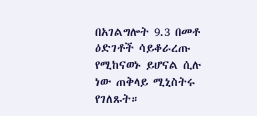በአገልግሎት 9.3 በመቶ ዕድገቶች ሳይቆራረጡ የሚከናወኑ ይሆናል ሲሉ ነው ጠቅላይ ሚኒስትሩ የገለጹት።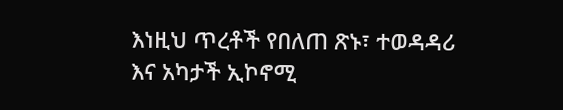እነዚህ ጥረቶች የበለጠ ጽኑ፣ ተወዳዳሪ እና አካታች ኢኮኖሚ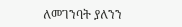ለመገንባት ያለንን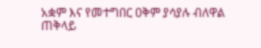አቋም እና የመተግበር ዐቅም ያሳያሉ ብለዋል ጠቅላይ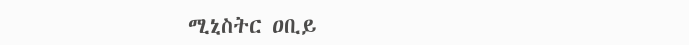ሚኒስትር ዐቢይ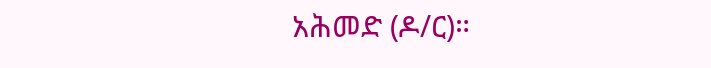አሕመድ (ዶ/ር)።